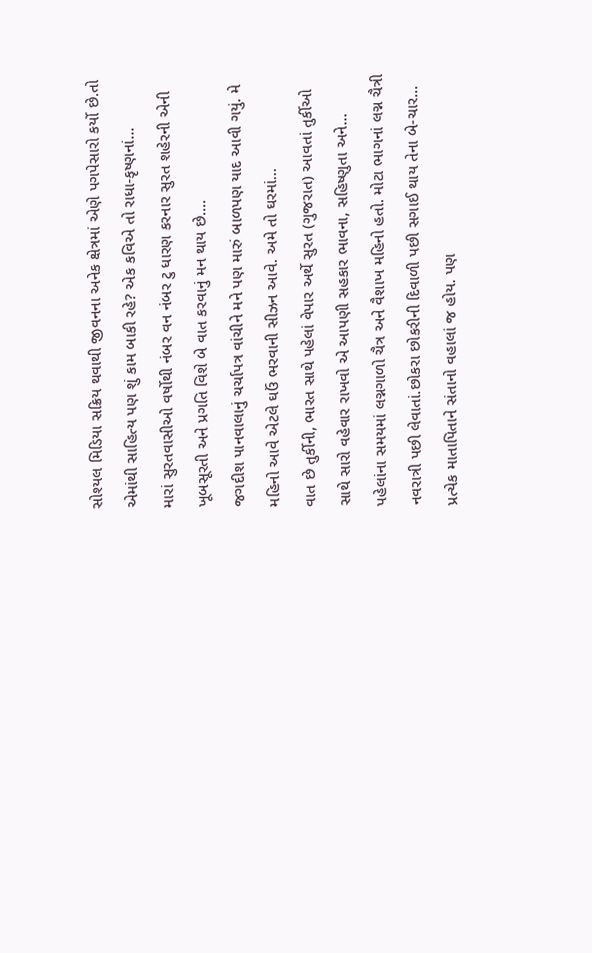સોશ્યલ મિડિયા સક્રિય થવાથી જીવનના અનેક ક્ષેત્રમાં એણે પગપેસારો કર્યો છે.તો એમાંથી સાહિત્ય પણ શું કામ બાકી રહે? એક કવિએ તો રાધા-કૃષ્ણનાં...
મારાં સુરતવાસીઓ વર્ષોથી નંબર વન નંબર ટુ ધારણ કરનાર સુરત શહેરની એની ખૂબસૂરતી અને પ્રગતિ વિશે બે વાત કરવાનું મન થાય છે....
જગદીશ પાનવાલાનું ચર્ચાપત્ર વાંચીને મને પણ મારું બાળપણ યાદ આવી ગયું. મે મહિનો આવે એટલે ઘઉં ભરવાની સીઝન આવે. અમે તો ઘરમાં...
વાત છે તુર્કીની, ભારત સાથે પહેલાં વેપાર અર્થે સુરત (ગુજરાત) આવતાં તુર્કીઓ સાથે સારો વહેવાર રાખવો એ આપણી સહકાર ભાવના, સહિષ્ણુતા અને...
પહેલાંના સમયમાં લગ્નગાળો ચૈત્ર અને વૈશાખ મહિનો હતો. મોટા ભાગનાં લગ્ન ચૈત્રી નવરાત્રી પછી લેવાતાં.છોકરા છોકરીની દિવાળી પછી સગાઈ થાય તેના બે-ચાર...
પ્રત્યેક માતાપિતાને સંતાનો વહાલાં જ હોય. પણ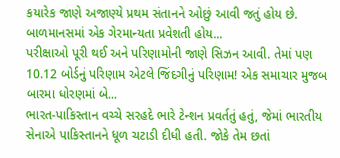કયારેક જાણે અજાણ્યે પ્રથમ સંતાનને ઓછું આવી જતું હોય છે. બાળમાનસમાં એક ગેરમાન્યતા પ્રવેશતી હોય...
પરીક્ષાઓ પૂરી થઈ અને પરિણામોની જાણે સિઝન આવી. તેમાં પણ 10.12 બોર્ડનું પરિણામ એટલે જિંદગીનું પરિણામ! એક સમાચાર મુજબ બારમા ધોરણમાં બે...
ભારત-પાકિસ્તાન વચ્ચે સરહદે ભારે ટેન્શન પ્રવર્તતું હતું, જેમાં ભારતીય સેનાએ પાકિસ્તાનને ધૂળ ચટાડી દીધી હતી. જોકે તેમ છતાં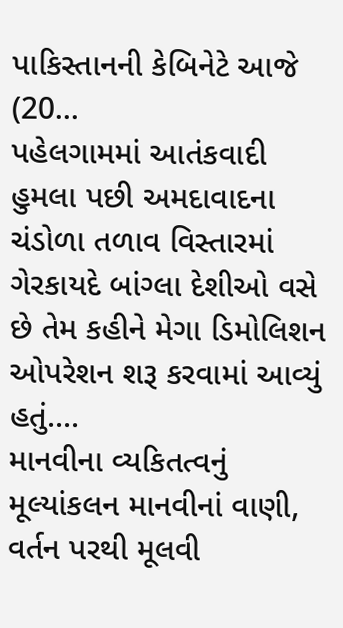પાકિસ્તાનની કેબિનેટે આજે (20...
પહેલગામમાં આતંકવાદી હુમલા પછી અમદાવાદના ચંડોળા તળાવ વિસ્તારમાં ગેરકાયદે બાંગ્લા દેશીઓ વસે છે તેમ કહીને મેગા ડિમોલિશન ઓપરેશન શરૂ કરવામાં આવ્યું હતું....
માનવીના વ્યકિતત્વનું મૂલ્યાંકલન માનવીનાં વાણી, વર્તન પરથી મૂલવી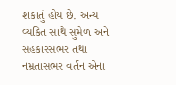શકાતું હોય છે. અન્ય વ્યકિત સાથે સુમેળ અને સહકારસભર તથા નમ્રતાસભર વર્તન એના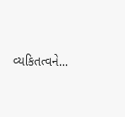વ્યકિતત્વને...